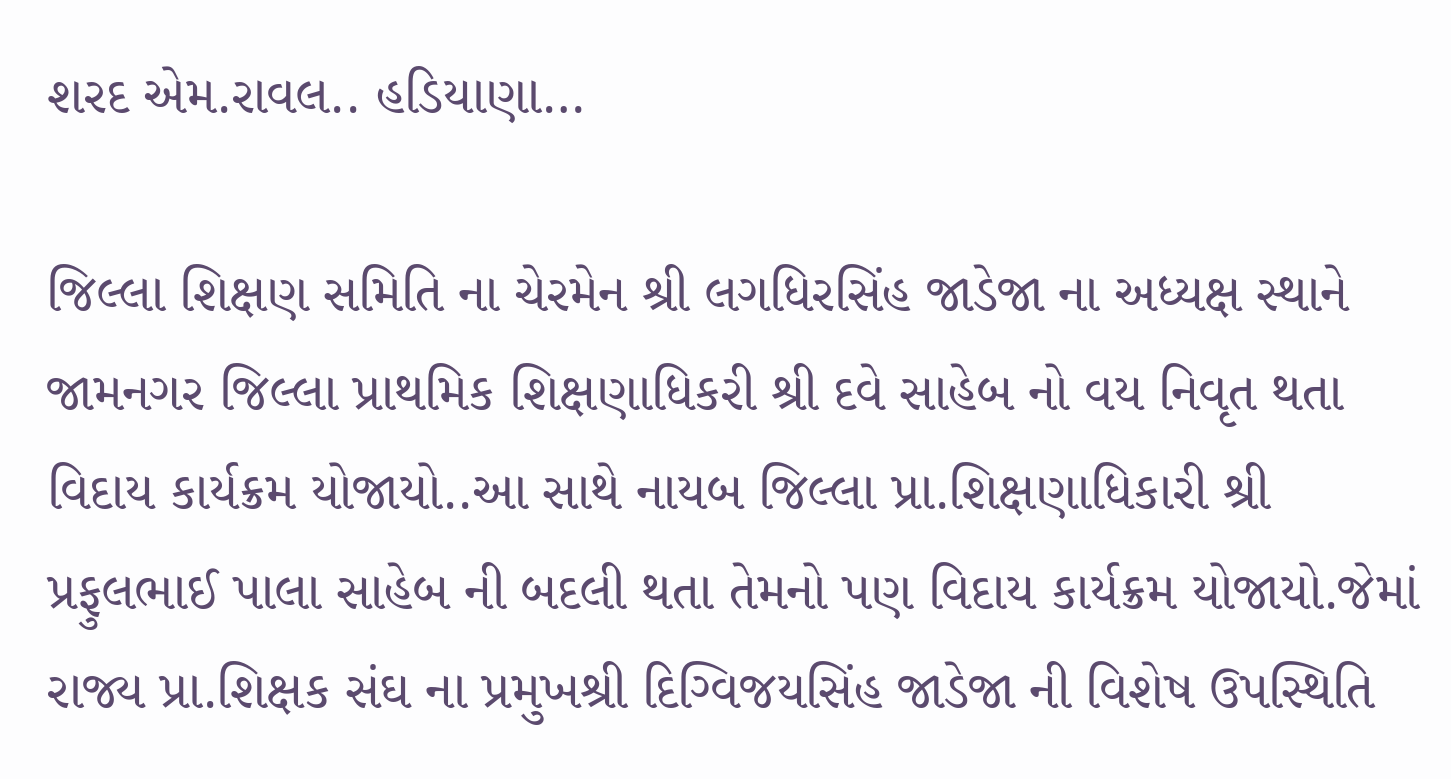શરદ એમ.રાવલ.. હડિયાણા…

જિલ્લા શિક્ષણ સમિતિ ના ચેરમેન શ્રી લગધિરસિંહ જાડેજા ના અધ્યક્ષ સ્થાને જામનગર જિલ્લા પ્રાથમિક શિક્ષણાધિકરી શ્રી દવે સાહેબ નો વય નિવૃત થતા વિદાય કાર્યક્રમ યોજાયો..આ સાથે નાયબ જિલ્લા પ્રા.શિક્ષણાધિકારી શ્રી પ્રફુલભાઈ પાલા સાહેબ ની બદલી થતા તેમનો પણ વિદાય કાર્યક્રમ યોજાયો.જેમાં રાજ્ય પ્રા.શિક્ષક સંઘ ના પ્રમુખશ્રી દિગ્વિજયસિંહ જાડેજા ની વિશેષ ઉપસ્થિતિ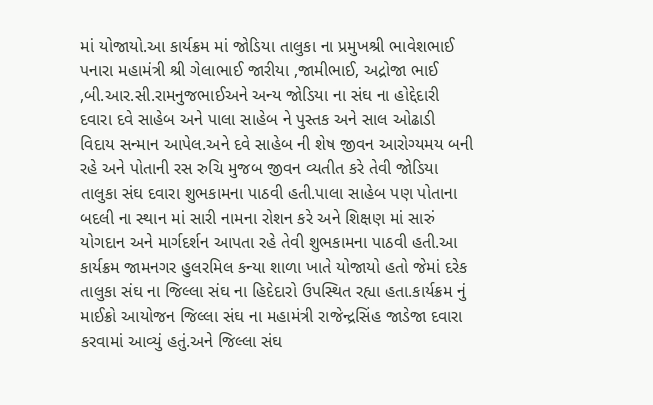માં યોજાયો.આ કાર્યક્રમ માં જોડિયા તાલુકા ના પ્રમુખશ્રી ભાવેશભાઈ પનારા મહામંત્રી શ્રી ગેલાભાઈ જારીયા ,જામીભાઈ, અદ્રોજા ભાઈ ,બી.આર.સી.રામનુજભાઈઅને અન્ય જોડિયા ના સંઘ ના હોદ્દેદારી દવારા દવે સાહેબ અને પાલા સાહેબ ને પુસ્તક અને સાલ ઓઢાડી વિદાય સન્માન આપેલ.અને દવે સાહેબ ની શેષ જીવન આરોગ્યમય બની રહે અને પોતાની રસ રુચિ મુજબ જીવન વ્યતીત કરે તેવી જોડિયા તાલુકા સંઘ દવારા શુભકામના પાઠવી હતી.પાલા સાહેબ પણ પોતાના બદલી ના સ્થાન માં સારી નામના રોશન કરે અને શિક્ષણ માં સારું યોગદાન અને માર્ગદર્શન આપતા રહે તેવી શુભકામના પાઠવી હતી.આ કાર્યક્રમ જામનગર હુલરમિલ કન્યા શાળા ખાતે યોજાયો હતો જેમાં દરેક તાલુકા સંઘ ના જિલ્લા સંઘ ના હિદેદારો ઉપસ્થિત રહ્યા હતા.કાર્યક્રમ નું માઈક્રો આયોજન જિલ્લા સંઘ ના મહામંત્રી રાજેન્દ્રસિંહ જાડેજા દવારા કરવામાં આવ્યું હતું.અને જિલ્લા સંઘ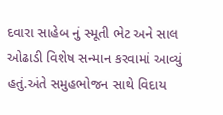દવારા સાહેબ નું સ્મૂતી ભેટ અને સાલ ઓઢાડી વિશેષ સન્માન કરવામાં આવ્યું હતું.અંતે સમુહભોજન સાથે વિદાય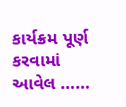કાર્યક્રમ પૂર્ણ કરવામાં આવેલ ……